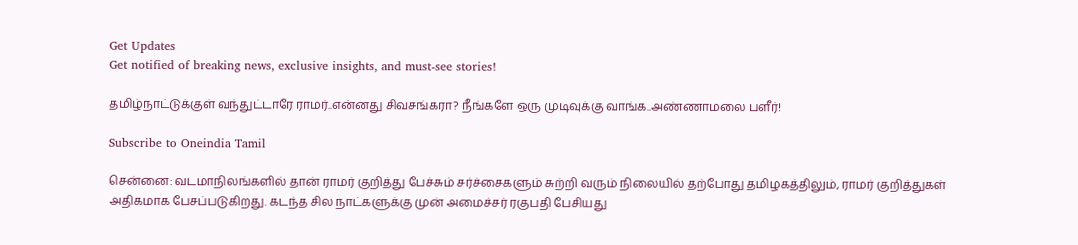Get Updates
Get notified of breaking news, exclusive insights, and must-see stories!

தமிழ்நாட்டுக்குள் வந்துட்டாரே ராமர்..என்னது சிவசங்கரா? நீங்களே ஒரு முடிவுக்கு வாங்க..அண்ணாமலை பளீர்!

Subscribe to Oneindia Tamil

சென்னை: வடமாநிலங்களில் தான் ராமர் குறித்து பேச்சும் சர்ச்சைகளும் சுற்றி வரும் நிலையில் தற்போது தமிழகத்திலும், ராமர் குறித்துகள் அதிகமாக பேசப்படுகிறது. கடந்த சில நாட்களுக்கு முன் அமைச்சர் ரகுபதி பேசியது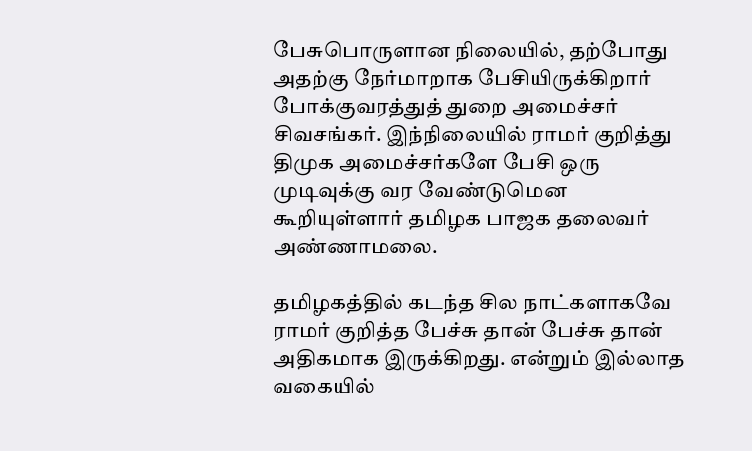பேசுபொருளான நிலையில், தற்போது அதற்கு நேர்மாறாக பேசியிருக்கிறார் போக்குவரத்துத் துறை அமைச்சர் சிவசங்கர். இந்நிலையில் ராமர் குறித்து திமுக அமைச்சர்களே பேசி ஒரு முடிவுக்கு வர வேண்டுமென கூறியுள்ளார் தமிழக பாஜக தலைவர் அண்ணாமலை.

தமிழகத்தில் கடந்த சில நாட்களாகவே ராமர் குறித்த பேச்சு தான் பேச்சு தான் அதிகமாக இருக்கிறது. என்றும் இல்லாத வகையில்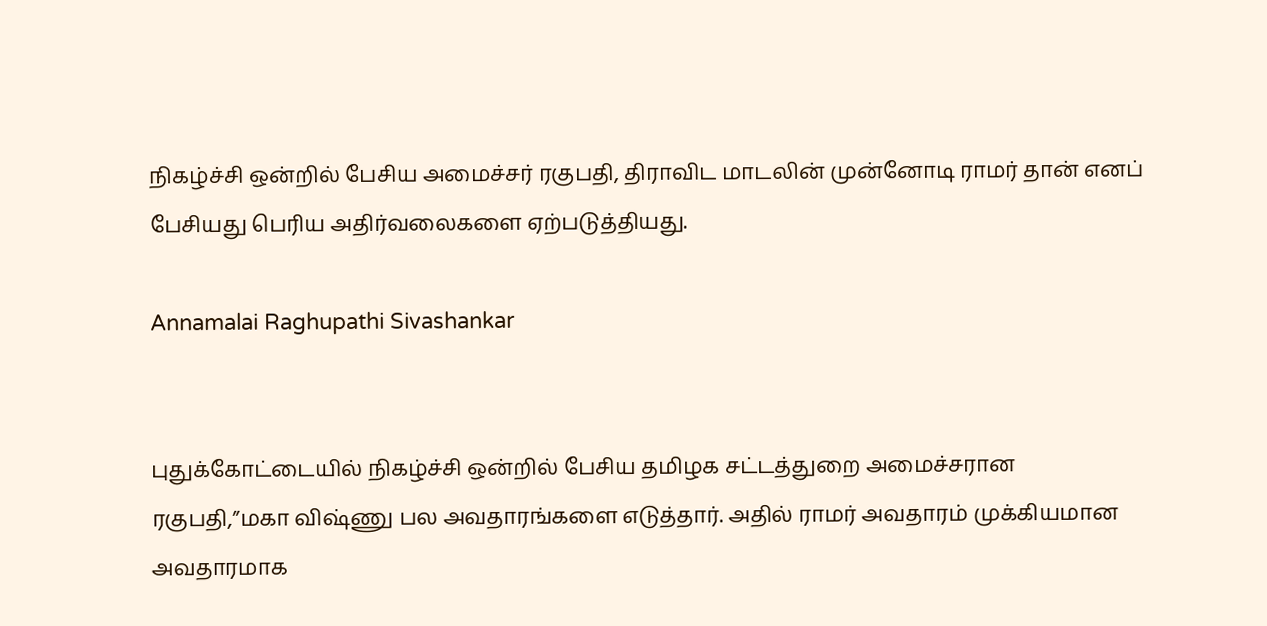நிகழ்ச்சி ஒன்றில் பேசிய அமைச்சர் ரகுபதி, திராவிட மாடலின் முன்னோடி ராமர் தான் எனப் பேசியது பெரிய அதிர்வலைகளை ஏற்படுத்தியது.

Annamalai Raghupathi Sivashankar


புதுக்கோட்டையில் நிகழ்ச்சி ஒன்றில் பேசிய தமிழக சட்டத்துறை அமைச்சரான ரகுபதி,”மகா விஷ்ணு பல அவதாரங்களை எடுத்தார். அதில் ராமர் அவதாரம் முக்கியமான அவதாரமாக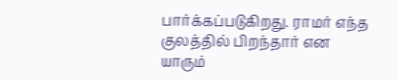பார்க்கப்படுகிறது. ராமர் எந்த குலத்தில் பிறந்தார் என யாரும்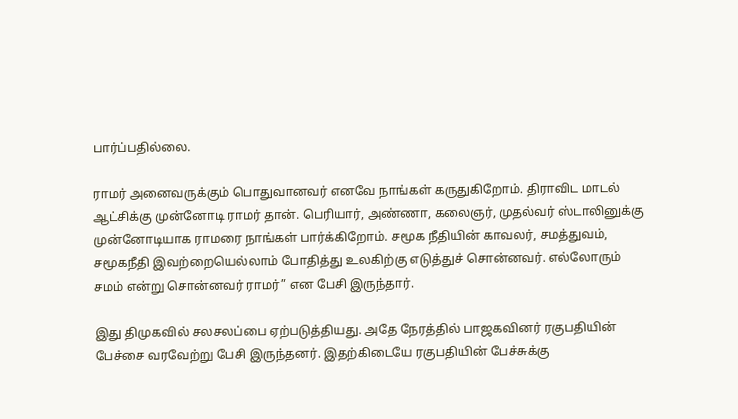பார்ப்பதில்லை.

ராமர் அனைவருக்கும் பொதுவானவர் எனவே நாங்கள் கருதுகிறோம். திராவிட மாடல் ஆட்சிக்கு முன்னோடி ராமர் தான். பெரியார், அண்ணா, கலைஞர், முதல்வர் ஸ்டாலினுக்கு முன்னோடியாக ராமரை நாங்கள் பார்க்கிறோம். சமூக நீதியின் காவலர், சமத்துவம், சமூகநீதி இவற்றையெல்லாம் போதித்து உலகிற்கு எடுத்துச் சொன்னவர். எல்லோரும் சமம் என்று சொன்னவர் ராமர்” என பேசி இருந்தார்.

இது திமுகவில் சலசலப்பை ஏற்படுத்தியது. அதே நேரத்தில் பாஜகவினர் ரகுபதியின் பேச்சை வரவேற்று பேசி இருந்தனர். இதற்கிடையே ரகுபதியின் பேச்சுக்கு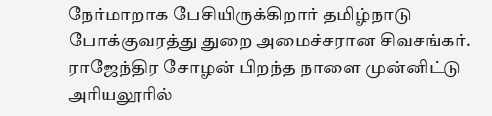நேர்மாறாக பேசியிருக்கிறார் தமிழ்நாடு போக்குவரத்து துறை அமைச்சரான சிவசங்கர். ராஜேந்திர சோழன் பிறந்த நாளை முன்னிட்டு அரியலூரில்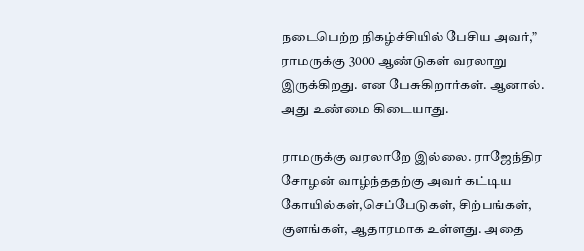நடைபெற்ற நிகழ்ச்சியில் பேசிய அவர்,” ராமருக்கு 3000 ஆண்டுகள் வரலாறு இருக்கிறது. என பேசுகிறார்கள். ஆனால். அது உண்மை கிடையாது.

ராமருக்கு வரலாறே இல்லை. ராஜேந்திர சோழன் வாழ்ந்ததற்கு அவர் கட்டிய கோயில்கள்,செப்பேடுகள், சிற்பங்கள், குளங்கள், ஆதாரமாக உள்ளது. அதை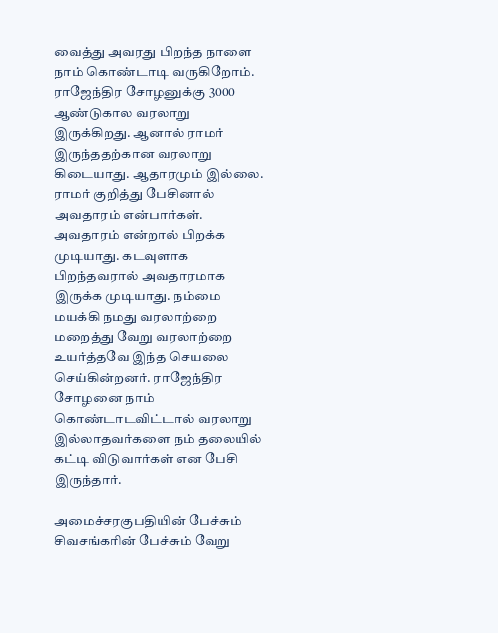வைத்து அவரது பிறந்த நாளை நாம் கொண்டாடி வருகிறோம். ராஜேந்திர சோழனுக்கு 3000 ஆண்டுகால வரலாறு இருக்கிறது. ஆனால் ராமர் இருந்ததற்கான வரலாறு கிடையாது. ஆதாரமும் இல்லை. ராமர் குறித்து பேசினால் அவதாரம் என்பார்கள். அவதாரம் என்றால் பிறக்க முடியாது. கடவுளாக பிறந்தவரால் அவதாரமாக இருக்க முடியாது. நம்மை மயக்கி நமது வரலாற்றை மறைத்து வேறு வரலாற்றை உயர்த்தவே இந்த செயலை செய்கின்றனர். ராஜேந்திர சோழனை நாம் கொண்டாடவிட்டால் வரலாறு இல்லாதவர்களை நம் தலையில் கட்டி விடுவார்கள் என பேசி இருந்தார்.

அமைச்சரகுபதியின் பேச்சும் சிவசங்கரின் பேச்சும் வேறு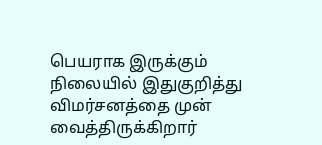பெயராக இருக்கும் நிலையில் இதுகுறித்து விமர்சனத்தை முன் வைத்திருக்கிறார்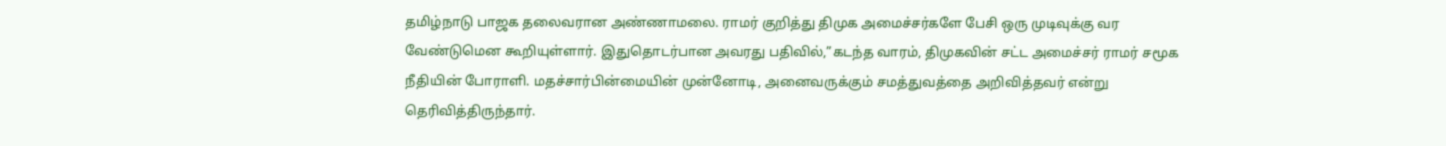தமிழ்நாடு பாஜக தலைவரான அண்ணாமலை. ராமர் குறித்து திமுக அமைச்சர்களே பேசி ஒரு முடிவுக்கு வர வேண்டுமென கூறியுள்ளார். இதுதொடர்பான அவரது பதிவில்,”கடந்த வாரம், திமுகவின் சட்ட அமைச்சர் ராமர் சமூக நீதியின் போராளி. மதச்சார்பின்மையின் முன்னோடி, அனைவருக்கும் சமத்துவத்தை அறிவித்தவர் என்று தெரிவித்திருந்தார்.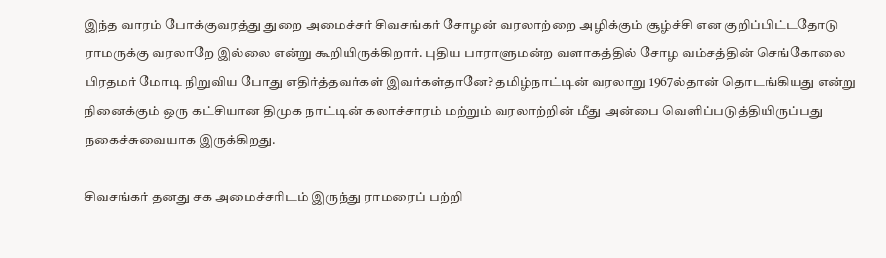இந்த வாரம் போக்குவரத்து துறை அமைச்சர் சிவசங்கர் சோழன் வரலாற்றை அழிக்கும் சூழ்ச்சி என குறிப்பிட்டதோடு ராமருக்கு வரலாறே இல்லை என்று கூறியிருக்கிறார். புதிய பாராளுமன்ற வளாகத்தில் சோழ வம்சத்தின் செங்கோலை பிரதமர் மோடி நிறுவிய போது எதிர்த்தவர்கள் இவர்கள்தானே? தமிழ்நாட்டின் வரலாறு 1967ல்தான் தொடங்கியது என்று நினைக்கும் ஒரு கட்சியான திமுக நாட்டின் கலாச்சாரம் மற்றும் வரலாற்றின் மீது அன்பை வெளிப்படுத்தியிருப்பது நகைச்சுவையாக இருக்கிறது.

சிவசங்கர் தனது சக அமைச்சரிடம் இருந்து ராமரைப் பற்றி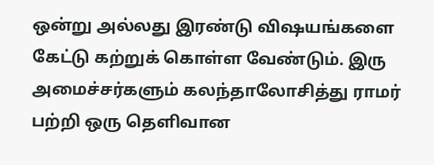ஒன்று அல்லது இரண்டு விஷயங்களை கேட்டு கற்றுக் கொள்ள வேண்டும். இரு அமைச்சர்களும் கலந்தாலோசித்து ராமர் பற்றி ஒரு தெளிவான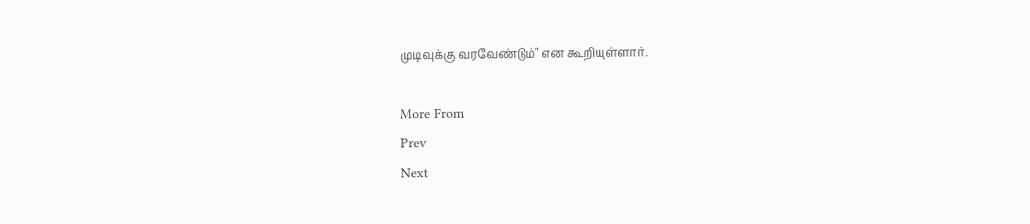முடிவுக்கு வரவேண்டும்" என கூறியுள்ளார்.

More From
Prev
Next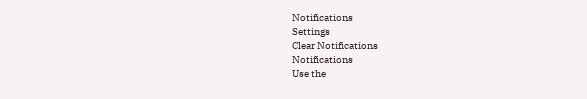Notifications
Settings
Clear Notifications
Notifications
Use the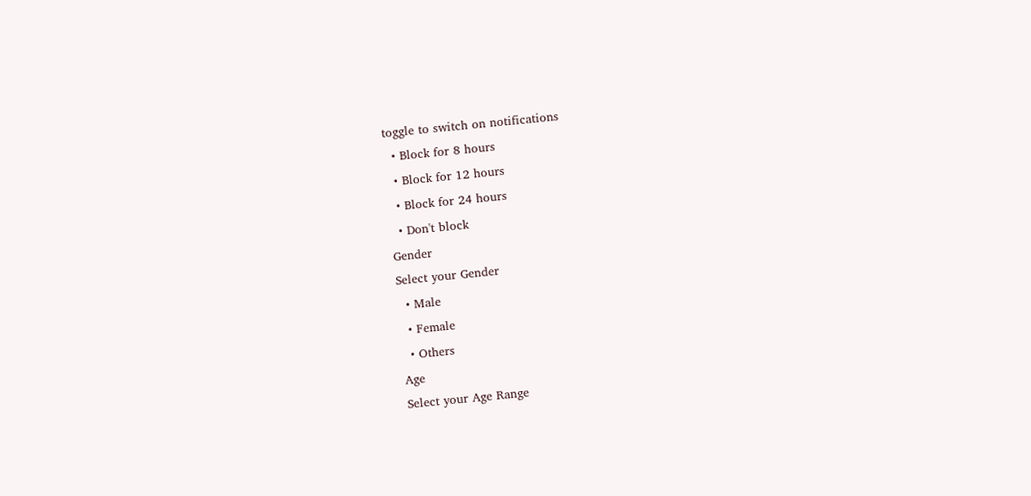toggle to switch on notifications
  • Block for 8 hours
  • Block for 12 hours
  • Block for 24 hours
  • Don't block
Gender
Select your Gender
  • Male
  • Female
  • Others
Age
Select your Age Range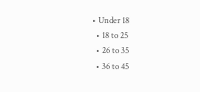• Under 18
  • 18 to 25
  • 26 to 35
  • 36 to 45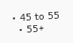• 45 to 55
  • 55+